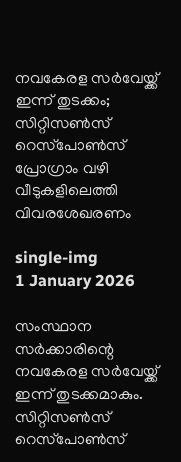നവകേരള സർവേയ്ക്ക് ഇന്ന് തുടക്കം; സിറ്റിസൺസ് റെസ്‌പോൺസ് പ്രോഗ്രാം വഴി വീടുകളിലെത്തി വിവരശേഖരണം

single-img
1 January 2026

സംസ്ഥാന സർക്കാരിന്റെ നവകേരള സർവേയ്ക്ക് ഇന്ന് തുടക്കമാകും. സിറ്റിസൺസ് റെസ്‌പോൺസ്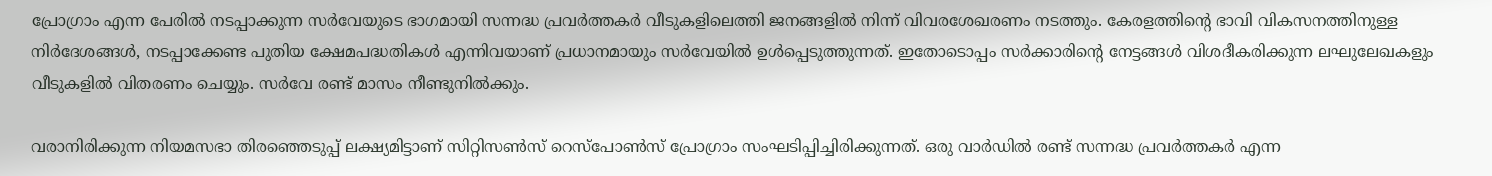പ്രോഗ്രാം എന്ന പേരിൽ നടപ്പാക്കുന്ന സർവേയുടെ ഭാഗമായി സന്നദ്ധ പ്രവർത്തകർ വീടുകളിലെത്തി ജനങ്ങളിൽ നിന്ന് വിവരശേഖരണം നടത്തും. കേരളത്തിന്റെ ഭാവി വികസനത്തിനുള്ള നിർദേശങ്ങൾ, നടപ്പാക്കേണ്ട പുതിയ ക്ഷേമപദ്ധതികൾ എന്നിവയാണ് പ്രധാനമായും സർവേയിൽ ഉൾപ്പെടുത്തുന്നത്. ഇതോടൊപ്പം സർക്കാരിന്റെ നേട്ടങ്ങൾ വിശദീകരിക്കുന്ന ലഘുലേഖകളും വീടുകളിൽ വിതരണം ചെയ്യും. സർവേ രണ്ട് മാസം നീണ്ടുനിൽക്കും.

വരാനിരിക്കുന്ന നിയമസഭാ തിരഞ്ഞെടുപ്പ് ലക്ഷ്യമിട്ടാണ് സിറ്റിസൺസ് റെസ്‌പോൺസ് പ്രോഗ്രാം സംഘടിപ്പിച്ചിരിക്കുന്നത്. ഒരു വാർഡിൽ രണ്ട് സന്നദ്ധ പ്രവർത്തകർ എന്ന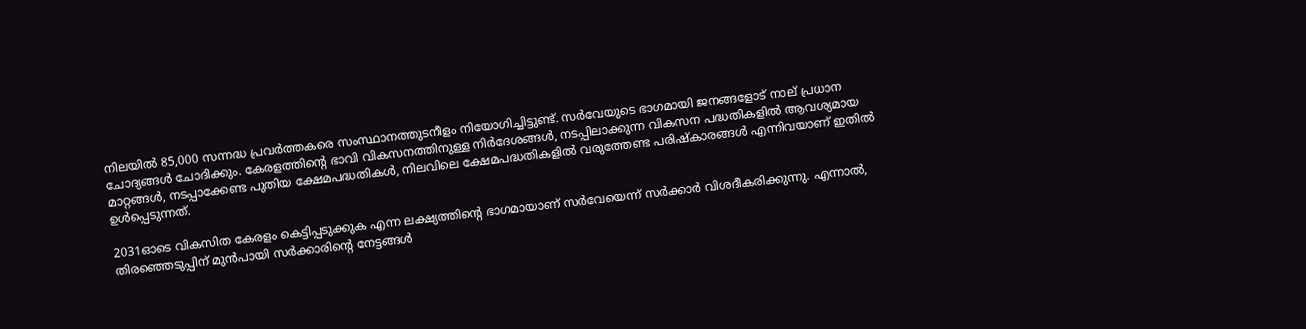നിലയിൽ 85,000 സന്നദ്ധ പ്രവർത്തകരെ സംസ്ഥാനത്തുടനീളം നിയോഗിച്ചിട്ടുണ്ട്. സർവേയുടെ ഭാഗമായി ജനങ്ങളോട് നാല് പ്രധാന ചോദ്യങ്ങൾ ചോദിക്കും. കേരളത്തിന്റെ ഭാവി വികസനത്തിനുള്ള നിർദേശങ്ങൾ, നടപ്പിലാക്കുന്ന വികസന പദ്ധതികളിൽ ആവശ്യമായ മാറ്റങ്ങൾ, നടപ്പാക്കേണ്ട പുതിയ ക്ഷേമപദ്ധതികൾ, നിലവിലെ ക്ഷേമപദ്ധതികളിൽ വരുത്തേണ്ട പരിഷ്കാരങ്ങൾ എന്നിവയാണ് ഇതിൽ ഉൾപ്പെടുന്നത്.

2031ഓടെ വികസിത കേരളം കെട്ടിപ്പടുക്കുക എന്ന ലക്ഷ്യത്തിന്റെ ഭാഗമായാണ് സർവേയെന്ന് സർക്കാർ വിശദീകരിക്കുന്നു. എന്നാൽ, തിരഞ്ഞെടുപ്പിന് മുൻപായി സർക്കാരിന്റെ നേട്ടങ്ങൾ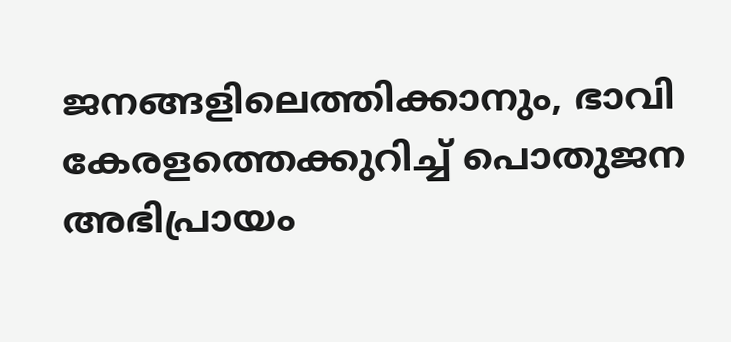ജനങ്ങളിലെത്തിക്കാനും, ഭാവി കേരളത്തെക്കുറിച്ച് പൊതുജന അഭിപ്രായം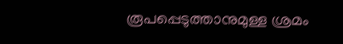രൂപപ്പെടുത്താനുമുള്ള ശ്രമം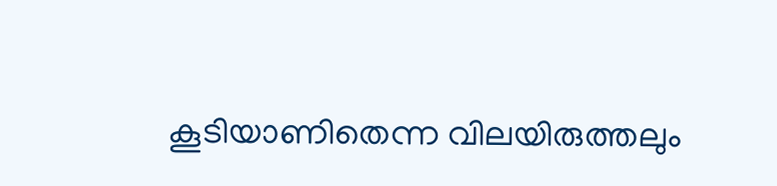കൂടിയാണിതെന്ന വിലയിരുത്തലും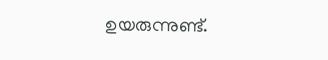ഉയരുന്നുണ്ട്.